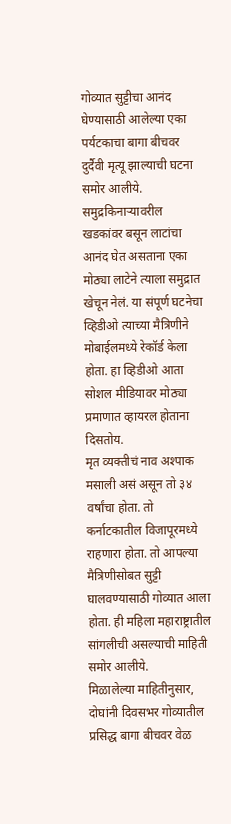गोव्यात सुट्टीचा आनंद घेण्यासाठी आलेल्या एका पर्यटकाचा बागा बीचवर दुर्दैवी मृत्यू झाल्याची घटना समोर आलीये. समुद्रकिनाऱ्यावरील खडकांवर बसून लाटांचा आनंद घेत असताना एका मोठ्या लाटेने त्याला समुद्रात खेचून नेलं. या संपूर्ण घटनेचा व्हिडीओ त्याच्या मैत्रिणीने मोबाईलमध्ये रेकॉर्ड केला होता. हा व्हिडीओ आता सोशल मीडियावर मोठ्या प्रमाणात व्हायरल होताना दिसतोय.
मृत व्यक्तीचं नाव अश्पाक मसाली असं असून तो ३४ वर्षांचा होता. तो कर्नाटकातील विजापूरमध्ये राहणारा होता. तो आपल्या मैत्रिणीसोबत सुट्टी घालवण्यासाठी गोव्यात आला होता. ही महिला महाराष्ट्रातील सांगलीची असल्याची माहिती समोर आलीये.
मिळालेल्या माहितीनुसार, दोघांनी दिवसभर गोव्यातील प्रसिद्ध बागा बीचवर वेळ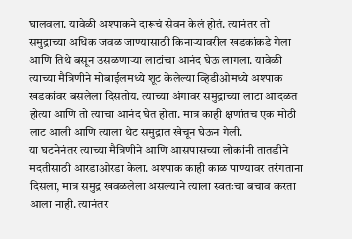घालवला. यावेळी अश्पाकने दारूचं सेवन केलं होतं. त्यानंतर तो समुद्राच्या अधिक जवळ जाण्यासाठी किनाऱ्यावरील खडकांकडे गेला आणि तिथे बसून उसळणाऱ्या लाटांचा आनंद घेऊ लागला. यावेळी त्याच्या मैत्रिणीने मोबाईलमध्ये शूट केलेल्या व्हिडीओमध्ये अश्पाक खडकांवर बसलेला दिसतोय. त्याच्या अंगावर समुद्राच्या लाटा आदळत होत्या आणि तो त्याचा आनंद घेत होता. मात्र काही क्षणांतच एक मोठी लाट आली आणि त्याला थेट समुद्रात खेचून घेऊन गेली.
या घटनेनंतर त्याच्या मैत्रिणीने आणि आसपासच्या लोकांनी तातडीने मदतीसाठी आरडाओरडा केला. अश्पाक काही काळ पाण्यावर तरंगताना दिसला, मात्र समुद्र खवळलेला असल्याने त्याला स्वतःचा बचाव करता आला नाही. त्यानंतर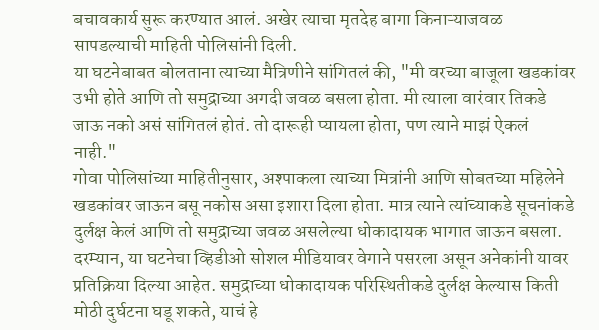बचावकार्य सुरू करण्यात आलं. अखेर त्याचा मृतदेह बागा किनाऱ्याजवळ सापडल्याची माहिती पोलिसांनी दिली.
या घटनेबाबत बोलताना त्याच्या मैत्रिणीने सांगितलं की, "मी वरच्या बाजूला खडकांवर उभी होते आणि तो समुद्राच्या अगदी जवळ बसला होता. मी त्याला वारंवार तिकडे जाऊ नको असं सांगितलं होतं. तो दारूही प्यायला होता, पण त्याने माझं ऐकलं नाही."
गोवा पोलिसांच्या माहितीनुसार, अश्पाकला त्याच्या मित्रांनी आणि सोबतच्या महिलेने खडकांवर जाऊन बसू नकोस असा इशारा दिला होता. मात्र त्याने त्यांच्याकडे सूचनांकडे दुर्लक्ष केलं आणि तो समुद्राच्या जवळ असलेल्या धोकादायक भागात जाऊन बसला.
दरम्यान, या घटनेचा व्हिडीओ सोशल मीडियावर वेगाने पसरला असून अनेकांनी यावर प्रतिक्रिया दिल्या आहेत. समुद्राच्या धोकादायक परिस्थितीकडे दुर्लक्ष केल्यास किती मोठी दुर्घटना घडू शकते, याचं हे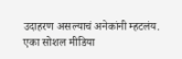उदाहरण असल्याचं अनेकांनी म्हटलंय.
एका सोशल मीडिया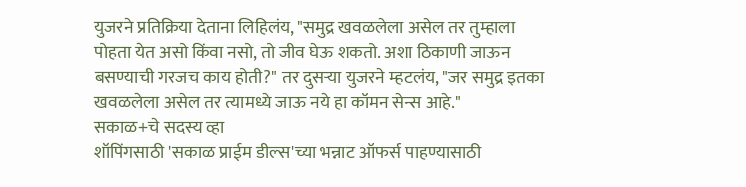युजरने प्रतिक्रिया देताना लिहिलंय, "समुद्र खवळलेला असेल तर तुम्हाला पोहता येत असो किंवा नसो, तो जीव घेऊ शकतो. अशा ठिकाणी जाऊन बसण्याची गरजच काय होती?" तर दुसऱ्या युजरने म्हटलंय, "जर समुद्र इतका खवळलेला असेल तर त्यामध्ये जाऊ नये हा कॉमन सेन्स आहे."
सकाळ+चे सदस्य व्हा
शॉपिंगसाठी 'सकाळ प्राईम डील्स'च्या भन्नाट ऑफर्स पाहण्यासाठी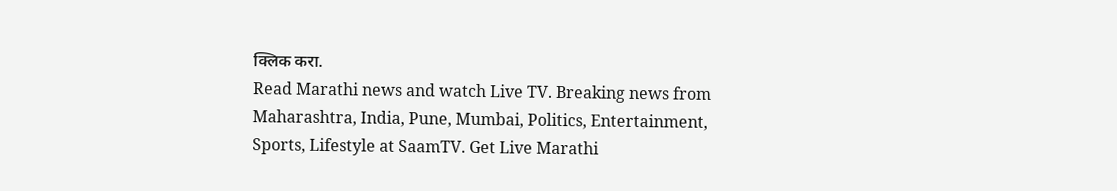क्लिक करा.
Read Marathi news and watch Live TV. Breaking news from Maharashtra, India, Pune, Mumbai, Politics, Entertainment, Sports, Lifestyle at SaamTV. Get Live Marathi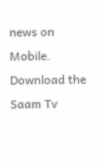news on Mobile. Download the Saam Tv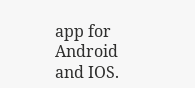app for Android and IOS.